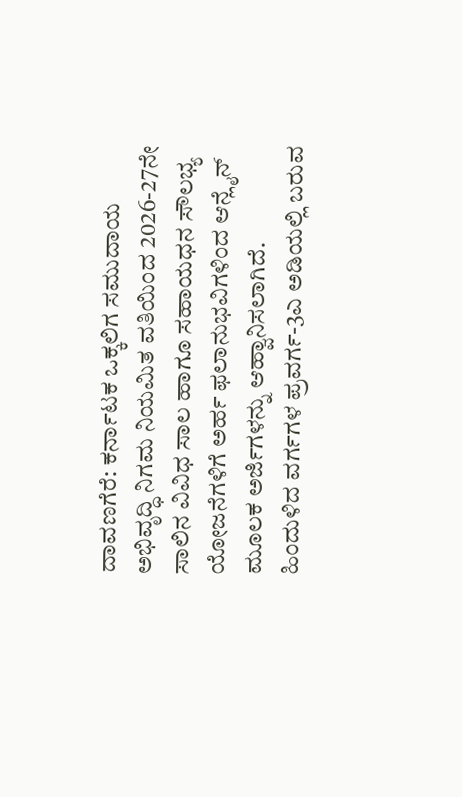ದಾವಣಗೆರೆ: ಕರ್ನಾಟಕ ಒಕ್ಕಲಿಗ ಸಮುದಾಯ ಅಭಿವೃದ್ಧಿ ನಿಗಮ ನಿಯಮಿತ ವತಿಯಿಂದ 2026-27ನೇ ಸಾಲಿನ ವಿವಿಧ ಸಾಲ ಹಾಗೂ ಸಹಾಯಧನ ಸೌಲಭ್ಯ ಯೋಜನೆಗಳಿಗೆ ಅರ್ಹ ಫಲಾನುಭವಿಗಳಿಂದ ಆನ್ಲೈನ್ ಮೂಲಕ ಅರ್ಜಿಗಳನ್ನು ಆಹ್ವಾನಿಸಲಾಗಿದೆ.
ಹಿಂದುಳಿದ ವರ್ಗಗಳ ಪ್ರವರ್ಗ-3ಎ ಅಡಿಯಲ್ಲಿ ಬರುವ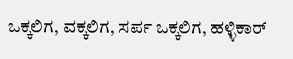ಒಕ್ಕಲಿಗ, ವಕ್ಕಲಿಗ, ಸರ್ಪ ಒಕ್ಕಲಿಗ, ಹಳ್ಳಿಕಾರ್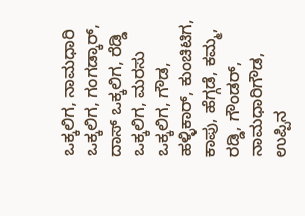ಒಕ್ಕಲಿಗ, ನಾಮಧಾರಿ ಒಕ್ಕಲಿಗ, ಗಂಗಡ್ಕಾರ್, ದಾಸ್ ಒಕ್ಕಲಿಗ, ರೆಡ್ಡಿ ಒಕ್ಕಲಿಗ, ಮರಸು ಒಕ್ಕಲಿಗ, ಗೌಡ, ಹಳ್ಳಿಕಾರ್, ಕುಂಚಿಟಿಗ, ಕಾಪು, ಹೆಗ್ಗಡೆ, ಕಮ್ಮ, ರಡ್ಡಿ, ಗೌಂಡರ್, ನಾಮಧಾರಿಗೌಡ, ಉಪ್ಪಿನ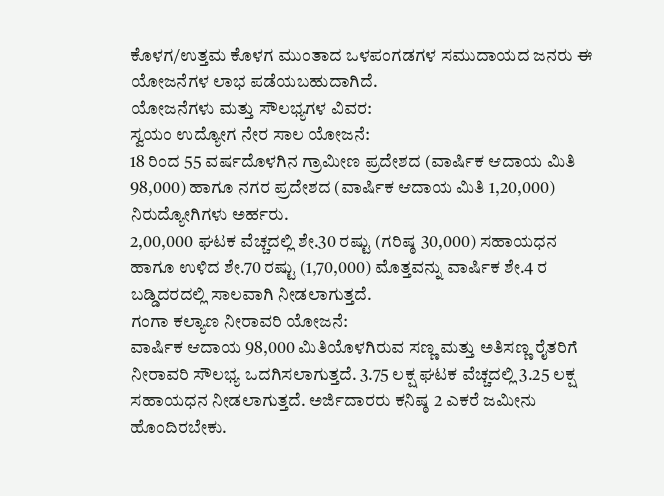ಕೊಳಗ/ಉತ್ತಮ ಕೊಳಗ ಮುಂತಾದ ಒಳಪಂಗಡಗಳ ಸಮುದಾಯದ ಜನರು ಈ ಯೋಜನೆಗಳ ಲಾಭ ಪಡೆಯಬಹುದಾಗಿದೆ.
ಯೋಜನೆಗಳು ಮತ್ತು ಸೌಲಭ್ಯಗಳ ವಿವರ:
ಸ್ವಯಂ ಉದ್ಯೋಗ ನೇರ ಸಾಲ ಯೋಜನೆ:
18 ರಿಂದ 55 ವರ್ಷದೊಳಗಿನ ಗ್ರಾಮೀಣ ಪ್ರದೇಶದ (ವಾರ್ಷಿಕ ಆದಾಯ ಮಿತಿ 98,000) ಹಾಗೂ ನಗರ ಪ್ರದೇಶದ (ವಾರ್ಷಿಕ ಆದಾಯ ಮಿತಿ 1,20,000) ನಿರುದ್ಯೋಗಿಗಳು ಅರ್ಹರು.
2,00,000 ಘಟಕ ವೆಚ್ಚದಲ್ಲಿ ಶೇ.30 ರಷ್ಟು (ಗರಿಷ್ಠ 30,000) ಸಹಾಯಧನ ಹಾಗೂ ಉಳಿದ ಶೇ.70 ರಷ್ಟು (1,70,000) ಮೊತ್ತವನ್ನು ವಾರ್ಷಿಕ ಶೇ.4 ರ ಬಡ್ಡಿದರದಲ್ಲಿ ಸಾಲವಾಗಿ ನೀಡಲಾಗುತ್ತದೆ.
ಗಂಗಾ ಕಲ್ಯಾಣ ನೀರಾವರಿ ಯೋಜನೆ:
ವಾರ್ಷಿಕ ಆದಾಯ 98,000 ಮಿತಿಯೊಳಗಿರುವ ಸಣ್ಣ ಮತ್ತು ಅತಿಸಣ್ಣ ರೈತರಿಗೆ ನೀರಾವರಿ ಸೌಲಭ್ಯ ಒದಗಿಸಲಾಗುತ್ತದೆ. 3.75 ಲಕ್ಷ ಘಟಕ ವೆಚ್ಚದಲ್ಲಿ 3.25 ಲಕ್ಷ ಸಹಾಯಧನ ನೀಡಲಾಗುತ್ತದೆ. ಅರ್ಜಿದಾರರು ಕನಿಷ್ಠ 2 ಎಕರೆ ಜಮೀನು ಹೊಂದಿರಬೇಕು.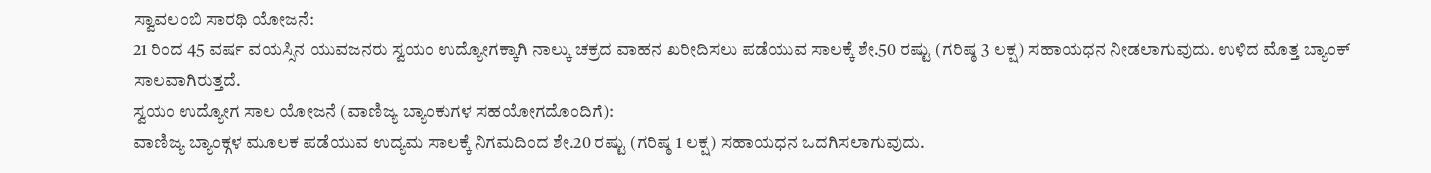ಸ್ವಾವಲಂಬಿ ಸಾರಥಿ ಯೋಜನೆ:
21 ರಿಂದ 45 ವರ್ಷ ವಯಸ್ಸಿನ ಯುವಜನರು ಸ್ವಯಂ ಉದ್ಯೋಗಕ್ಕಾಗಿ ನಾಲ್ಕು ಚಕ್ರದ ವಾಹನ ಖರೀದಿಸಲು ಪಡೆಯುವ ಸಾಲಕ್ಕೆ ಶೇ.50 ರಷ್ಟು (ಗರಿಷ್ಠ 3 ಲಕ್ಷ) ಸಹಾಯಧನ ನೀಡಲಾಗುವುದು. ಉಳಿದ ಮೊತ್ತ ಬ್ಯಾಂಕ್ ಸಾಲವಾಗಿರುತ್ತದೆ.
ಸ್ವಯಂ ಉದ್ಯೋಗ ಸಾಲ ಯೋಜನೆ (ವಾಣಿಜ್ಯ ಬ್ಯಾಂಕುಗಳ ಸಹಯೋಗದೊಂದಿಗೆ):
ವಾಣಿಜ್ಯ ಬ್ಯಾಂಕ್ಗಳ ಮೂಲಕ ಪಡೆಯುವ ಉದ್ಯಮ ಸಾಲಕ್ಕೆ ನಿಗಮದಿಂದ ಶೇ.20 ರಷ್ಟು (ಗರಿಷ್ಠ 1 ಲಕ್ಷ) ಸಹಾಯಧನ ಒದಗಿಸಲಾಗುವುದು.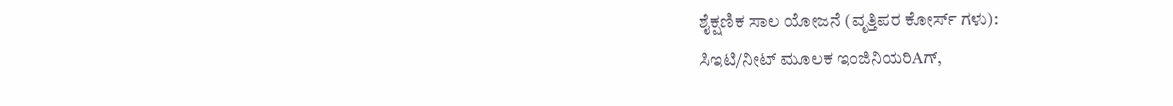ಶೈಕ್ಷಣಿಕ ಸಾಲ ಯೋಜನೆ (ವೃತ್ತಿಪರ ಕೋರ್ಸ್ ಗಳು):
ಸಿಇಟಿ/ನೀಟ್ ಮೂಲಕ ಇಂಜಿನಿಯರಿAಗ್,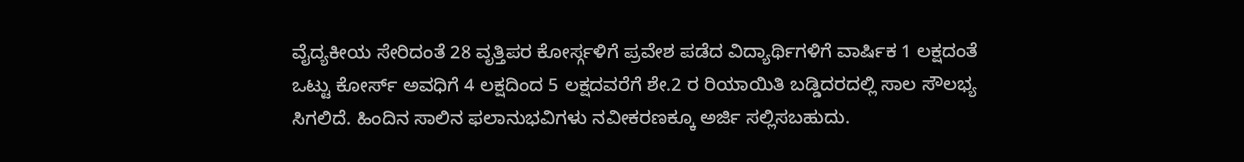ವೈದ್ಯಕೀಯ ಸೇರಿದಂತೆ 28 ವೃತ್ತಿಪರ ಕೋರ್ಸ್ಗಳಿಗೆ ಪ್ರವೇಶ ಪಡೆದ ವಿದ್ಯಾರ್ಥಿಗಳಿಗೆ ವಾರ್ಷಿಕ 1 ಲಕ್ಷದಂತೆ ಒಟ್ಟು ಕೋರ್ಸ್ ಅವಧಿಗೆ 4 ಲಕ್ಷದಿಂದ 5 ಲಕ್ಷದವರೆಗೆ ಶೇ.2 ರ ರಿಯಾಯಿತಿ ಬಡ್ಡಿದರದಲ್ಲಿ ಸಾಲ ಸೌಲಭ್ಯ ಸಿಗಲಿದೆ. ಹಿಂದಿನ ಸಾಲಿನ ಫಲಾನುಭವಿಗಳು ನವೀಕರಣಕ್ಕೂ ಅರ್ಜಿ ಸಲ್ಲಿಸಬಹುದು.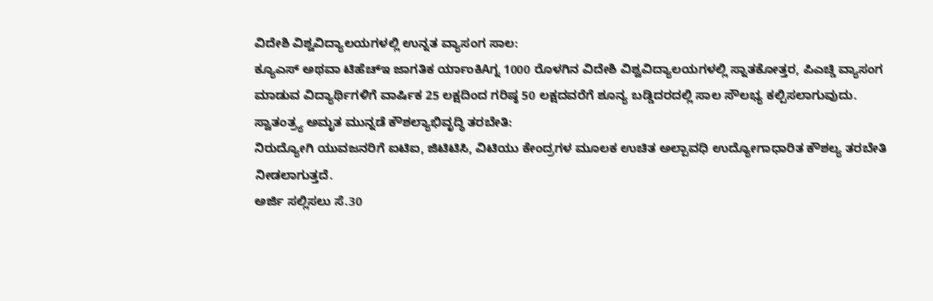ವಿದೇಶಿ ವಿಶ್ವವಿದ್ಯಾಲಯಗಳಲ್ಲಿ ಉನ್ನತ ವ್ಯಾಸಂಗ ಸಾಲ:
ಕ್ಯೂಎಸ್ ಅಥವಾ ಟಿಹೆಚ್ಇ ಜಾಗತಿಕ ರ್ಯಾಂಕಿAಗ್ನ 1000 ರೊಳಗಿನ ವಿದೇಶಿ ವಿಶ್ವವಿದ್ಯಾಲಯಗಳಲ್ಲಿ ಸ್ನಾತಕೋತ್ತರ, ಪಿಎಚ್ಡಿ ವ್ಯಾಸಂಗ ಮಾಡುವ ವಿದ್ಯಾರ್ಥಿಗಳಿಗೆ ವಾರ್ಷಿಕ 25 ಲಕ್ಷದಿಂದ ಗರಿಷ್ಠ 50 ಲಕ್ಷದವರೆಗೆ ಶೂನ್ಯ ಬಡ್ಡಿದರದಲ್ಲಿ ಸಾಲ ಸೌಲಭ್ಯ ಕಲ್ಪಿಸಲಾಗುವುದು.
ಸ್ವಾತಂತ್ರ್ಯ ಅಮೃತ ಮುನ್ನಡೆ ಕೌಶಲ್ಯಾಭಿವೃದ್ಧಿ ತರಬೇತಿ:
ನಿರುದ್ಯೋಗಿ ಯುವಜನರಿಗೆ ಐಟಿಐ, ಜಿಟಿಟಿಸಿ, ವಿಟಿಯು ಕೇಂದ್ರಗಳ ಮೂಲಕ ಉಚಿತ ಅಲ್ಪಾವಧಿ ಉದ್ಯೋಗಾಧಾರಿತ ಕೌಶಲ್ಯ ತರಬೇತಿ ನೀಡಲಾಗುತ್ತದೆ.
ಅರ್ಜಿ ಸಲ್ಲಿಸಲು ಸೆ.30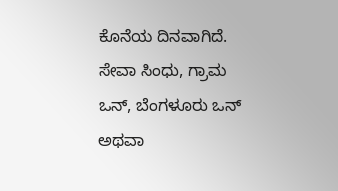ಕೊನೆಯ ದಿನವಾಗಿದೆ. ಸೇವಾ ಸಿಂಧು, ಗ್ರಾಮ ಒನ್, ಬೆಂಗಳೂರು ಒನ್ ಅಥವಾ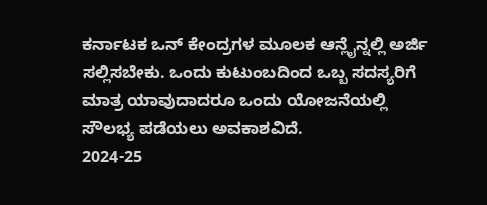ಕರ್ನಾಟಕ ಒನ್ ಕೇಂದ್ರಗಳ ಮೂಲಕ ಆನ್ಲೈನ್ನಲ್ಲಿ ಅರ್ಜಿ ಸಲ್ಲಿಸಬೇಕು. ಒಂದು ಕುಟುಂಬದಿಂದ ಒಬ್ಬ ಸದಸ್ಯರಿಗೆ ಮಾತ್ರ ಯಾವುದಾದರೂ ಒಂದು ಯೋಜನೆಯಲ್ಲಿ ಸೌಲಭ್ಯ ಪಡೆಯಲು ಅವಕಾಶವಿದೆ.
2024-25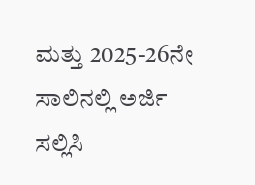ಮತ್ತು 2025-26ನೇ ಸಾಲಿನಲ್ಲಿ ಅರ್ಜಿ ಸಲ್ಲಿಸಿ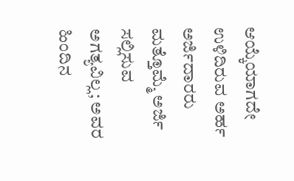ಆಯ್ಕೆಯಾಗದೇ ಉಳಿದಿರುವ ಅರ್ಹ ಅರ್ಜಿದಾರರು ಮತ್ತೊಮ್ಮೆ ಅರ್ಜಿ ಸಲ್ಲಿಸುವ ಅಗತ್ಯವಿಲ್ಲ; ಅವರ ಹಿಂದಿನ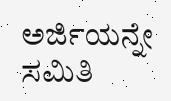ಅರ್ಜಿಯನ್ನೇ ಸಮಿತಿ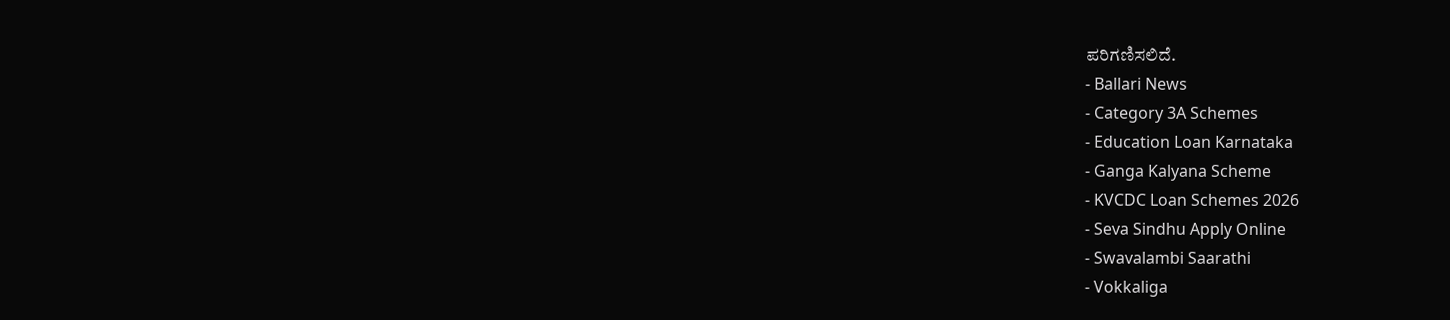ಪರಿಗಣಿಸಲಿದೆ.
- Ballari News
- Category 3A Schemes
- Education Loan Karnataka
- Ganga Kalyana Scheme
- KVCDC Loan Schemes 2026
- Seva Sindhu Apply Online
- Swavalambi Saarathi
- Vokkaliga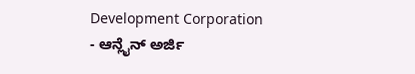Development Corporation
- ಆನ್ಲೈನ್ ಅರ್ಜಿ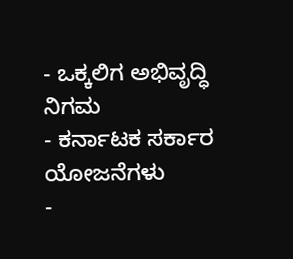- ಒಕ್ಕಲಿಗ ಅಭಿವೃದ್ಧಿ ನಿಗಮ
- ಕರ್ನಾಟಕ ಸರ್ಕಾರ ಯೋಜನೆಗಳು
-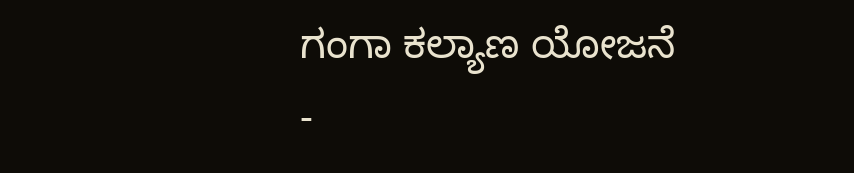ಗಂಗಾ ಕಲ್ಯಾಣ ಯೋಜನೆ
-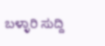ಬಳ್ಳಾರಿ ಸುದ್ದಿ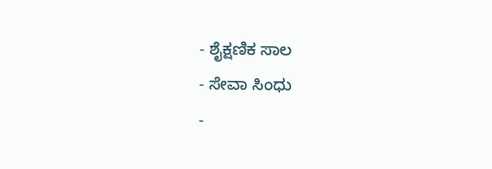- ಶೈಕ್ಷಣಿಕ ಸಾಲ
- ಸೇವಾ ಸಿಂಧು
-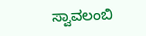ಸ್ವಾವಲಂಬಿ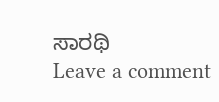ಸಾರಥಿ
Leave a comment